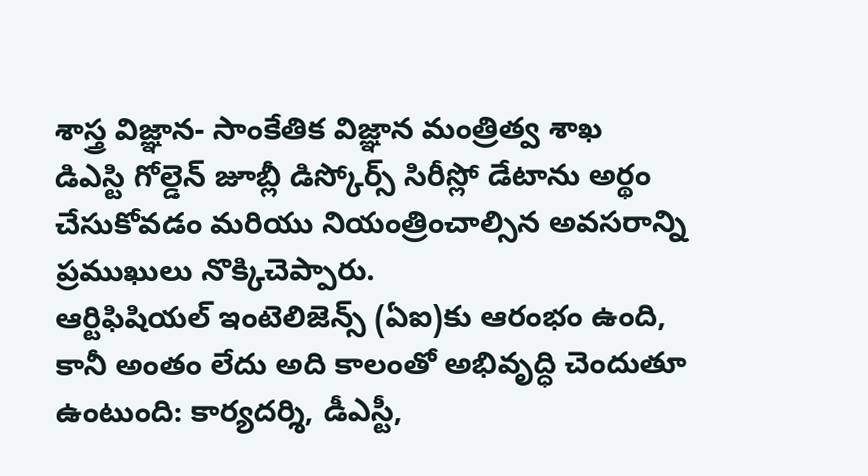శాస్త్ర విజ్ఞాన- సాంకేతిక విజ్ఞాన మంత్రిత్వ శాఖ
డిఎస్టి గోల్డెన్ జూబ్లీ డిస్కోర్స్ సిరీస్లో డేటాను అర్థం చేసుకోవడం మరియు నియంత్రించాల్సిన అవసరాన్ని ప్రముఖులు నొక్కిచెప్పారు.
ఆర్టిఫిషియల్ ఇంటెలిజెన్స్ (ఏఐ)కు ఆరంభం ఉంది, కానీ అంతం లేదు అది కాలంతో అభివృద్ధి చెందుతూ ఉంటుంది: కార్యదర్శి, డీఎస్టీ,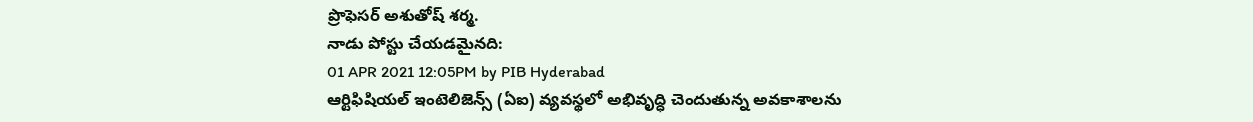ప్రొఫెసర్ అశుతోష్ శర్మ.
నాడు పోస్టు చేయడమైనది:
01 APR 2021 12:05PM by PIB Hyderabad
ఆర్టిఫిషియల్ ఇంటెలిజెన్స్ (ఏఐ) వ్యవస్థలో అభివృద్ధి చెందుతున్న అవకాశాలను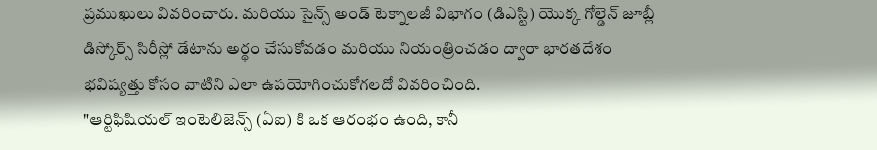ప్రముఖులు వివరించారు. మరియు సైన్స్ అండ్ టెక్నాలజీ విభాగం (డిఎస్టి) యొక్క గోల్డెన్ జూబ్లీ డిస్కోర్స్ సిరీస్లో డేటాను అర్థం చేసుకోవడం మరియు నియంత్రించడం ద్వారా భారతదేశం భవిష్యత్తు కోసం వాటిని ఎలా ఉపయోగించుకోగలదో వివరించింది.
"ఆర్టిఫిషియల్ ఇంటెలిజెన్స్ (ఏఐ) కి ఒక ఆరంభం ఉంది, కానీ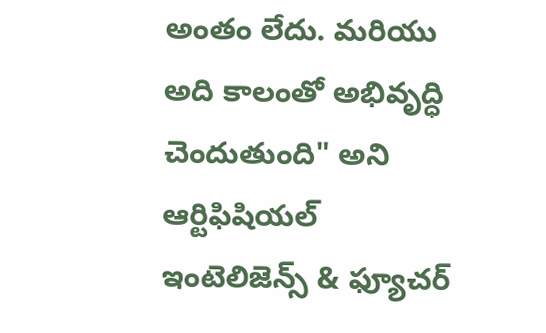అంతం లేదు. మరియు అది కాలంతో అభివృద్ధి చెందుతుంది" అని ఆర్టిఫిషియల్ ఇంటెలిజెన్స్ & ఫ్యూచర్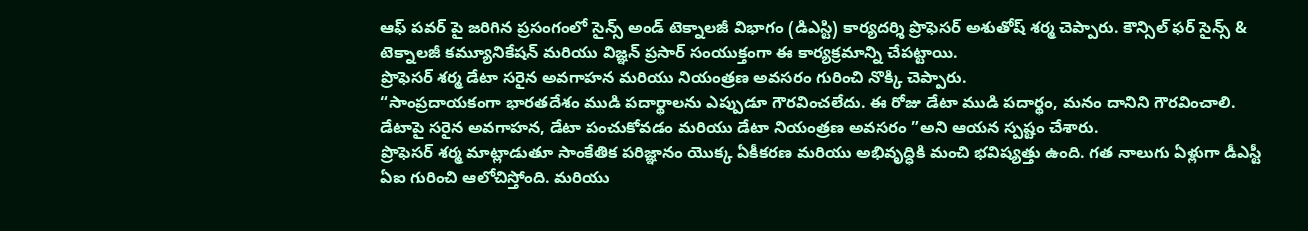ఆఫ్ పవర్ పై జరిగిన ప్రసంగంలో సైన్స్ అండ్ టెక్నాలజీ విభాగం (డిఎస్టి) కార్యదర్శి ప్రొఫెసర్ అశుతోష్ శర్మ చెప్పారు. కౌన్సిల్ ఫర్ సైన్స్ & టెక్నాలజీ కమ్యూనికేషన్ మరియు విజ్ఞన్ ప్రసార్ సంయుక్తంగా ఈ కార్యక్రమాన్ని చేపట్టాయి.
ప్రొఫెసర్ శర్మ డేటా సరైన అవగాహన మరియు నియంత్రణ అవసరం గురించి నొక్కి చెప్పారు.
“సాంప్రదాయకంగా భారతదేశం ముడి పదార్థాలను ఎప్పుడూ గౌరవించలేదు. ఈ రోజు డేటా ముడి పదార్థం, మనం దానిని గౌరవించాలి. డేటాపై సరైన అవగాహన, డేటా పంచుకోవడం మరియు డేటా నియంత్రణ అవసరం ”అని ఆయన స్పష్టం చేశారు.
ప్రొఫెసర్ శర్మ మాట్లాడుతూ సాంకేతిక పరిజ్ఞానం యొక్క ఏకీకరణ మరియు అభివృద్ధికి మంచి భవిష్యత్తు ఉంది. గత నాలుగు ఏళ్లుగా డీఎస్టీ ఏఐ గురించి ఆలోచిస్తోంది. మరియు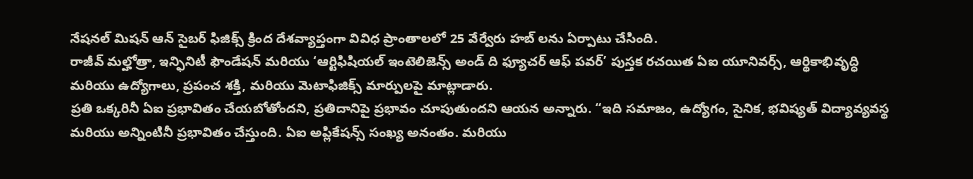నేషనల్ మిషన్ ఆన్ సైబర్ ఫిజిక్స్ క్రింద దేశవ్యాప్తంగా వివిధ ప్రాంతాలలో 25 వేర్వేరు హబ్ లను ఏర్పాటు చేసింది.
రాజీవ్ మల్హోత్రా, ఇన్ఫినిటీ ఫౌండేషన్ మరియు ‘ఆర్టిఫిషియల్ ఇంటెలిజెన్స్ అండ్ ది ఫ్యూచర్ ఆఫ్ పవర్’ పుస్తక రచయిత ఏఐ యూనివర్స్, ఆర్థికాభివృద్ధి మరియు ఉద్యోగాలు, ప్రపంచ శక్తి, మరియు మెటాఫిజిక్స్ మార్పులపై మాట్లాడారు.
ప్రతి ఒక్కరినీ ఏఐ ప్రభావితం చేయబోతోందని, ప్రతిదానిపై ప్రభావం చూపుతుందని ఆయన అన్నారు. “ఇది సమాజం, ఉద్యోగం, సైనిక, భవిష్యత్ విద్యావ్యవస్థ మరియు అన్నింటినీ ప్రభావితం చేస్తుంది. ఏఐ అప్లికేషన్స్ సంఖ్య అనంతం. మరియు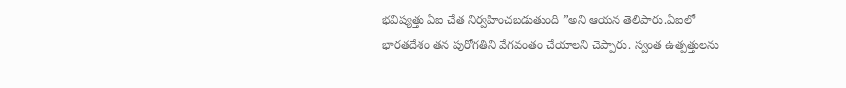భవిష్యత్తు ఏఐ చేత నిర్వహించబడుతుంది ”అని ఆయన తెలిపారు.ఏఐలో భారతదేశం తన పురోగతిని వేగవంతం చేయాలని చెప్పారు. స్వంత ఉత్పత్తులను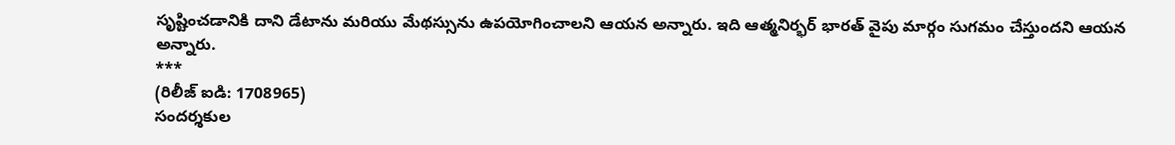సృష్టించడానికి దాని డేటాను మరియు మేథస్సును ఉపయోగించాలని ఆయన అన్నారు. ఇది ఆత్మనిర్భర్ భారత్ వైపు మార్గం సుగమం చేస్తుందని ఆయన అన్నారు.
***
(రిలీజ్ ఐడి: 1708965)
సందర్శకుల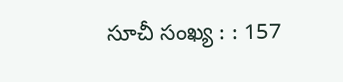సూచీ సంఖ్య : : 157